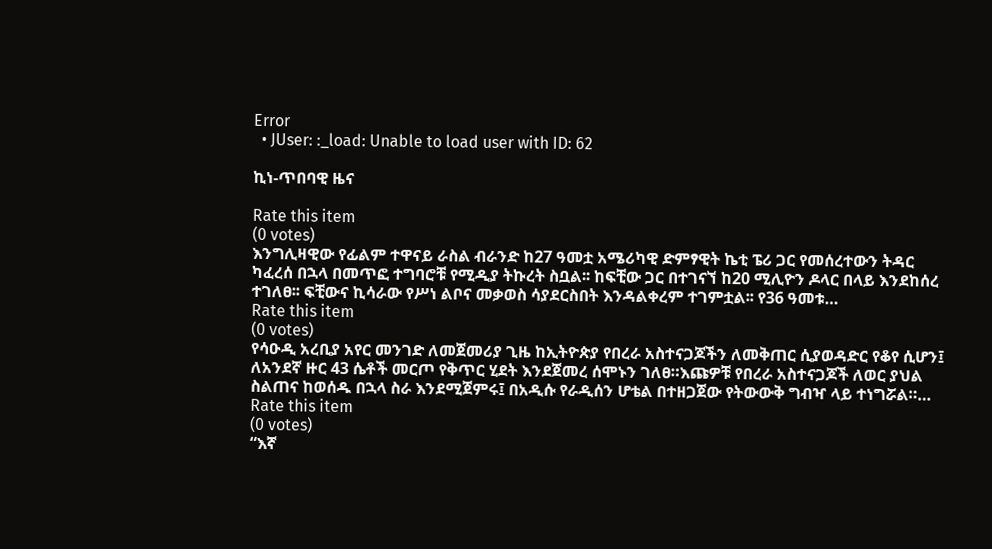Error
  • JUser: :_load: Unable to load user with ID: 62

ኪነ-ጥበባዊ ዜና

Rate this item
(0 votes)
እንግሊዛዊው የፊልም ተዋናይ ራስል ብራንድ ከ27 ዓመቷ አሜሪካዊ ድምፃዊት ኬቲ ፔሪ ጋር የመሰረተውን ትዳር ካፈረሰ በኋላ በመጥፎ ተግባሮቹ የሚዲያ ትኩረት ስቧል፡፡ ከፍቺው ጋር በተገናኘ ከ20 ሚሊዮን ዶላር በላይ እንደከሰረ ተገለፀ፡፡ ፍቺውና ኪሳራው የሥነ ልቦና መቃወስ ሳያደርስበት እንዳልቀረም ተገምቷል፡፡ የ36 ዓመቱ…
Rate this item
(0 votes)
የሳዑዲ አረቢያ አየር መንገድ ለመጀመሪያ ጊዜ ከኢትዮጵያ የበረራ አስተናጋጆችን ለመቅጠር ሲያወዳድር የቆየ ሲሆን፤ ለአንደኛ ዙር 43 ሴቶች መርጦ የቅጥር ሂደት እንደጀመረ ሰሞኑን ገለፀ።እጩዎቹ የበረራ አስተናጋጆች ለወር ያህል ስልጠና ከወሰዱ በኋላ ስራ እንደሚጀምሩ፤ በአዲሱ የራዲሰን ሆቴል በተዘጋጀው የትውውቅ ግብዣ ላይ ተነግሯል።…
Rate this item
(0 votes)
“እኛ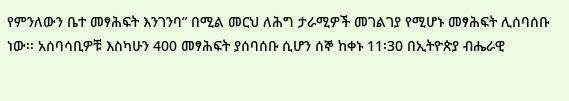የምንለውን ቤተ መፃሕፍት እንገንባ” በሚል መርህ ለሕግ ታራሚዎች መገልገያ የሚሆኑ መፃሕፍት ሊሰባሰቡ ነው፡፡ አሰባሳቢዎቹ እስካሁን 400 መፃሕፍት ያሰባሰቡ ሲሆን ሰኞ ከቀኑ 11፡30 በኢትዮጵያ ብሔራዊ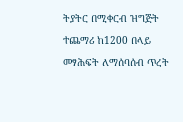ትያትር በሚቀርብ ዝግጅት ተጨማሪ ከ1200 በላይ መፃሕፍት ለማሰባሰብ ጥረት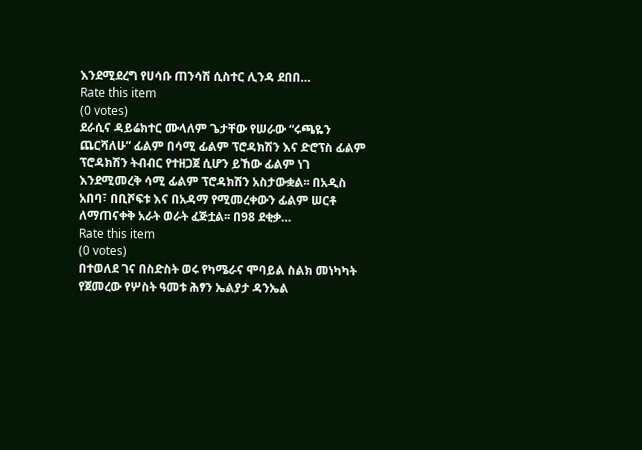እንደሚደረግ የሀሳቡ ጠንሳሽ ሲስተር ሊንዳ ደበበ…
Rate this item
(0 votes)
ደራሲና ዳይሬክተር ሙላለም ጌታቸው የሠራው “ሩጫዬን ጨርሻለሁ” ፊልም በሳሚ ፊልም ፕሮዳክሽን እና ድሮፕስ ፊልም ፕሮዳክሽን ትብብር የተዘጋጀ ሲሆን ይኸው ፊልም ነገ እንደሚመረቅ ሳሚ ፊልም ፕሮዳክሽን አስታውቋል፡፡ በአዲስ አበባ፣ በቢሾፍቱ እና በአዳማ የሚመረቀውን ፊልም ሠርቶ ለማጠናቀቅ አራት ወራት ፈጅቷል፡፡ በ98 ደቂቃ…
Rate this item
(0 votes)
በተወለደ ገና በስድስት ወሩ የካሜራና ሞባይል ስልክ መነካካት የጀመረው የሦስት ዓመቱ ሕፃን ኤልያታ ዳንኤል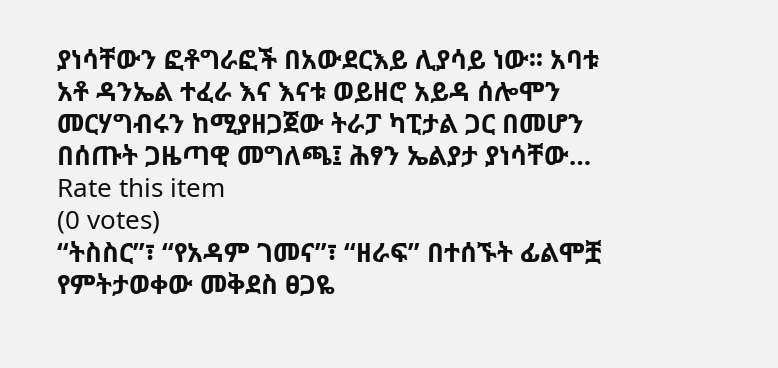ያነሳቸውን ፎቶግራፎች በአውደርእይ ሊያሳይ ነው፡፡ አባቱ አቶ ዳንኤል ተፈራ እና እናቱ ወይዘሮ አይዳ ሰሎሞን መርሃግብሩን ከሚያዘጋጀው ትራፓ ካፒታል ጋር በመሆን በሰጡት ጋዜጣዊ መግለጫ፤ ሕፃን ኤልያታ ያነሳቸው…
Rate this item
(0 votes)
“ትስስር”፣ “የአዳም ገመና”፣ “ዘራፍ” በተሰኙት ፊልሞቿ የምትታወቀው መቅደስ ፀጋዬ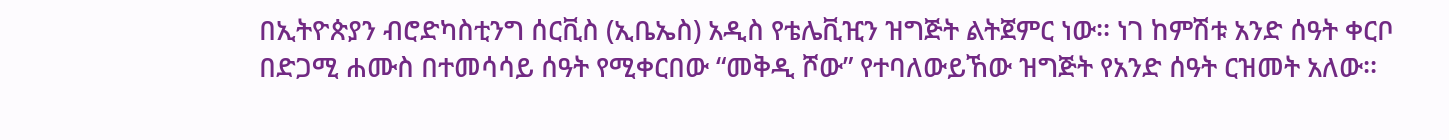በኢትዮጵያን ብሮድካስቲንግ ሰርቪስ (ኢቤኤስ) አዲስ የቴሌቪዢን ዝግጅት ልትጀምር ነው፡፡ ነገ ከምሽቱ አንድ ሰዓት ቀርቦ በድጋሚ ሐሙስ በተመሳሳይ ሰዓት የሚቀርበው “መቅዲ ሾው” የተባለውይኸው ዝግጅት የአንድ ሰዓት ርዝመት አለው፡፡